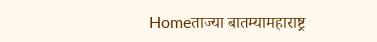Homeताज्या बातम्यामहाराष्ट्र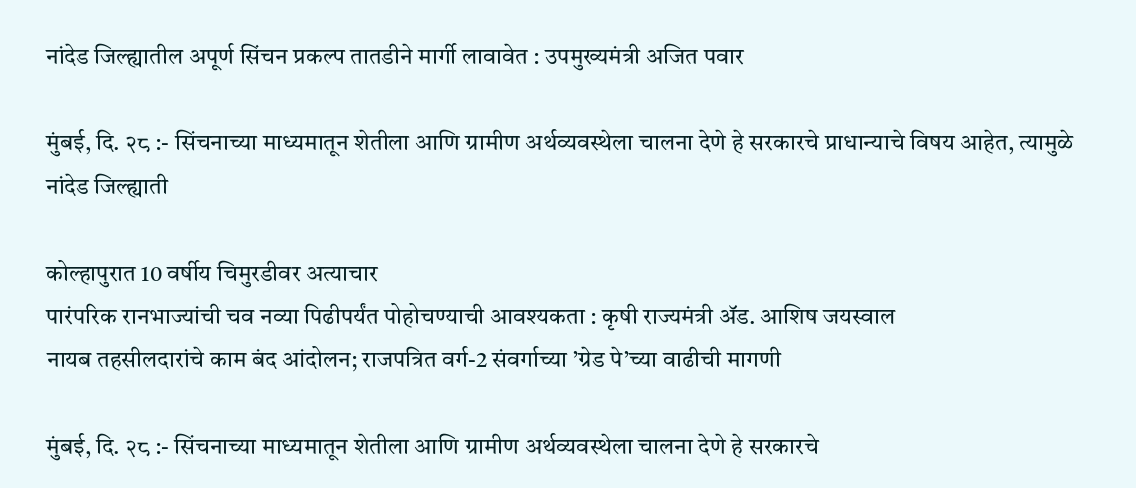नांदेड जिल्ह्यातील अपूर्ण सिंचन प्रकल्प तातडीने मार्गी लावावेत : उपमुख्यमंत्री अजित पवार

मुंबई, दि. २८ :- सिंचनाच्या माध्यमातून शेतीला आणि ग्रामीण अर्थव्यवस्थेला चालना देणे हे सरकारचे प्राधान्याचे विषय आहेत, त्यामुळे नांदेड जिल्ह्याती

कोल्हापुरात 10 वर्षीय चिमुरडीवर अत्याचार
पारंपरिक रानभाज्यांची चव नव्या पिढीपर्यंत पोहोचण्याची आवश्यकता : कृषी राज्यमंत्री ॲड. आशिष जयस्वाल
नायब तहसीलदारांचे काम बंद आंदोलन; राजपत्रित वर्ग-2 संवर्गाच्या ’ग्रेड पे’च्या वाढीची मागणी

मुंबई, दि. २८ :- सिंचनाच्या माध्यमातून शेतीला आणि ग्रामीण अर्थव्यवस्थेला चालना देणे हे सरकारचे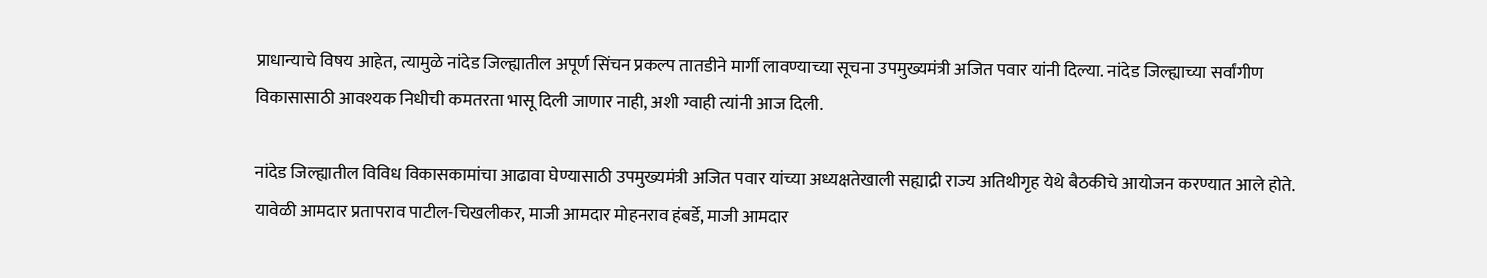प्राधान्याचे विषय आहेत, त्यामुळे नांदेड जिल्ह्यातील अपूर्ण सिंचन प्रकल्प तातडीने मार्गी लावण्याच्या सूचना उपमुख्यमंत्री अजित पवार यांनी दिल्या. नांदेड जिल्ह्याच्या सर्वांगीण विकासासाठी आवश्यक निधीची कमतरता भासू दिली जाणार नाही, अशी ग्वाही त्यांनी आज दिली.

नांदेड जिल्ह्यातील विविध विकासकामांचा आढावा घेण्यासाठी उपमुख्यमंत्री अजित पवार यांच्या अध्यक्षतेखाली सह्याद्री राज्य अतिथीगृह येथे बैठकीचे आयोजन करण्यात आले होते. यावेळी आमदार प्रतापराव पाटील-चिखलीकर, माजी आमदार मोहनराव हंबर्डे, माजी आमदार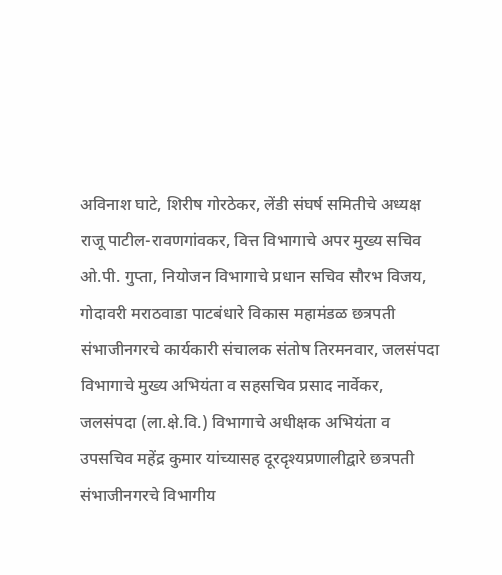अविनाश घाटे, शिरीष गोरठेकर, लेंडी संघर्ष समितीचे अध्यक्ष राजू पाटील-रावणगांवकर, वित्त विभागाचे अपर मुख्य सचिव ओ.पी. गुप्ता, नियोजन विभागाचे प्रधान सचिव सौरभ विजय, गोदावरी मराठवाडा पाटबंधारे विकास महामंडळ छत्रपती संभाजीनगरचे कार्यकारी संचालक संतोष तिरमनवार, जलसंपदा विभागाचे मुख्य अभियंता व सहसचिव प्रसाद नार्वेकर, जलसंपदा (ला.क्षे.वि.) विभागाचे अधीक्षक अभियंता व उपसचिव महेंद्र कुमार यांच्यासह दूरदृश्यप्रणालीद्वारे छत्रपती संभाजीनगरचे विभागीय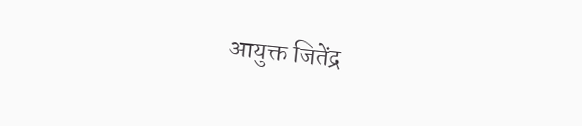आयुक्त जितेंद्र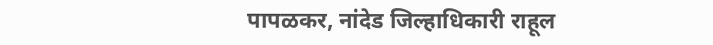पापळकर, नांदेड जिल्हाधिकारी राहूल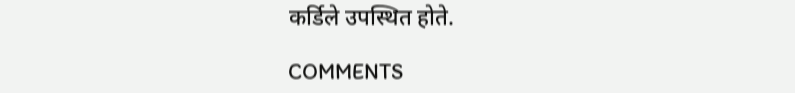कर्डिले उपस्थित होते.

COMMENTS